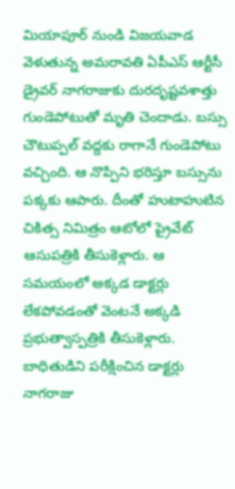మియాపూర్ నుండి విజయవాడ వెళుతున్న అమరావతి ఏపీఎస్ ఆర్టీసీ డ్రైవర్ నాగరాజుకు దురదృష్టవశాత్తు గుండెపోటుతో మృతి చెందాడు. బస్సు చౌటుప్పల్ వద్దకు రాగానే గుండెపోటు వచ్చింది. ఆ నొప్పిని భరిస్తూ బస్సును పక్కకు ఆపారు. దీంతో హుటాహుటిన చికిత్స నిమిత్రం ఆటోలో ప్రైవేట్ ఆసుపత్రికి తీసుకెళ్లారు. ఆ సమయంలో అక్కడ డాక్టర్లు లేకపోవడంతో వెంటనే అక్కడి ప్రభుత్వాస్పత్రికి తీసుకెళ్లారు. బాధితుడిని పరీక్షించిన డాక్టర్లు నాగరాజు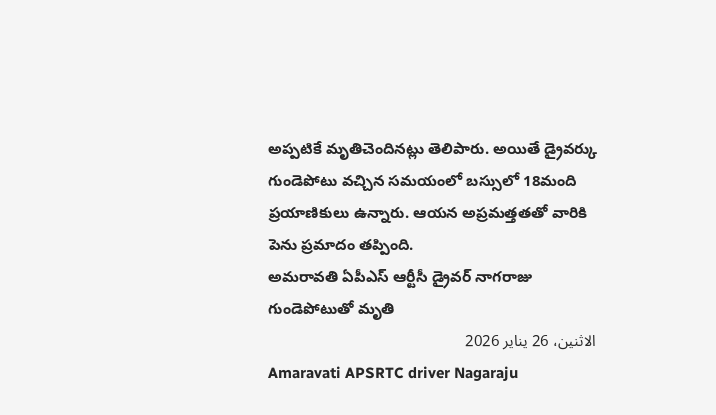అప్పటికే మృతిచెందినట్లు తెలిపారు. అయితే డ్రైవర్కు గుండెపోటు వచ్చిన సమయంలో బస్సులో 18మంది ప్రయాణికులు ఉన్నారు. ఆయన అప్రమత్తతతో వారికి పెను ప్రమాదం తప్పింది.
అమరావతి ఏపీఎస్ ఆర్టీసీ డ్రైవర్ నాగరాజు గుండెపోటుతో మృతి
الاثنين، 26 يناير 2026
Amaravati APSRTC driver Nagaraju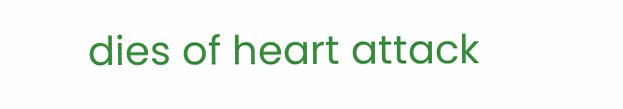dies of heart attack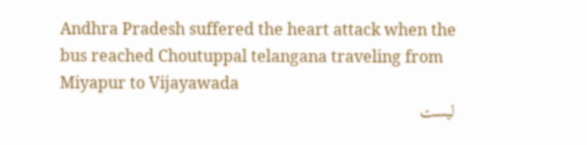Andhra Pradesh suffered the heart attack when the bus reached Choutuppal telangana traveling from Miyapur to Vijayawada
ليست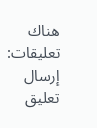هناك تعليقات:
إرسال تعليق